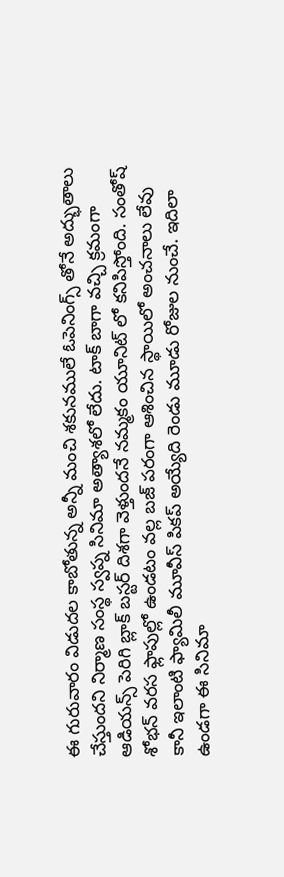ఈ గురువారం విడుదల కాబోతున్న అన్నీ మంచి శకునములే ఓపెనింగ్స్ తోనే అద్భుతాలు చేస్తుందని నిర్మాణ సంస్థ స్వప్న సినిమా అత్యాశలో లేదు. టాక్ బాగా వచ్చి క్రమంగా ఆడియన్స్ పెరిగి బ్లాక్ బస్టర్ దిశగా వెళ్తుందనే నమ్మకం యూనిట్ లో కనిపిస్తోంది. సంతోష్ శోభన్ వరస ఫ్లాపుల్లో ఉండటం వల్ల బజ్ పరంగా ఆశించిన స్థాయిలో అంచనాలు లేవు కానీ ఇలాంటి ఫ్యామిలీ మూవీస్ పికప్ అయ్యేది రెండు మూడు రోజుల నుంచే. ఇదిలా ఉండగా ఈ సినిమా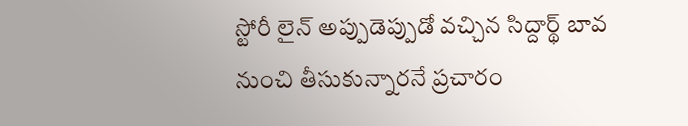స్టోరీ లైన్ అప్పుడెప్పుడో వచ్చిన సిద్దార్థ్ బావ నుంచి తీసుకున్నారనే ప్రచారం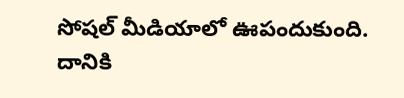సోషల్ మీడియాలో ఊపందుకుంది.
దానికి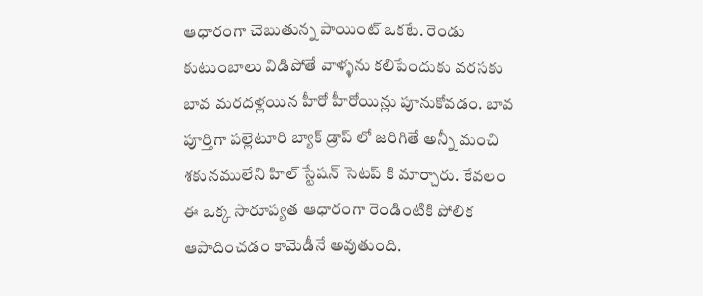ఆధారంగా చెబుతున్న పాయింట్ ఒకటే. రెండు కుటుంబాలు విడిపోతే వాళ్ళను కలిపేందుకు వరసకు బావ మరదళ్లయిన హీరో హీరోయిన్లు పూనుకోవడం. బావ పూర్తిగా పల్లెటూరి బ్యాక్ డ్రాప్ లో జరిగితే అన్నీ మంచి శకునములేని హిల్ స్టేషన్ సెటప్ కి మార్చారు. కేవలం ఈ ఒక్క సారూప్యత ఆధారంగా రెండింటికి పోలిక ఆపాదించడం కామెడీనే అవుతుంది.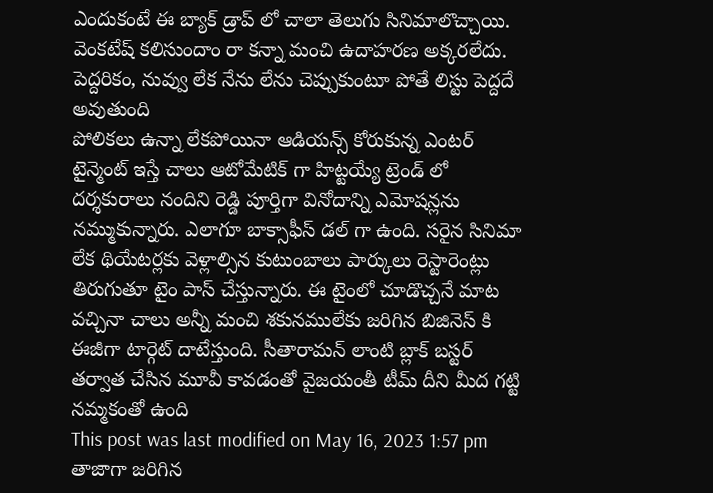ఎందుకంటే ఈ బ్యాక్ డ్రాప్ లో చాలా తెలుగు సినిమాలొచ్చాయి. వెంకటేష్ కలిసుందాం రా కన్నా మంచి ఉదాహరణ అక్కరలేదు. పెద్దరికం, నువ్వు లేక నేను లేను చెప్పుకుంటూ పోతే లిస్టు పెద్దదే అవుతుంది
పోలికలు ఉన్నా లేకపోయినా ఆడియన్స్ కోరుకున్న ఎంటర్ టైన్మెంట్ ఇస్తే చాలు ఆటోమేటిక్ గా హిట్టయ్యే ట్రెండ్ లో దర్శకురాలు నందిని రెడ్డి పూర్తిగా వినోదాన్ని ఎమోషన్లను నమ్ముకున్నారు. ఎలాగూ బాక్సాఫీస్ డల్ గా ఉంది. సరైన సినిమా లేక థియేటర్లకు వెళ్లాల్సిన కుటుంబాలు పార్కులు రెస్టారెంట్లు తిరుగుతూ టైం పాస్ చేస్తున్నారు. ఈ టైంలో చూడొచ్చనే మాట వచ్చినా చాలు అన్నీ మంచి శకునములేకు జరిగిన బిజినెస్ కి ఈజీగా టార్గెట్ దాటేస్తుంది. సీతారామన్ లాంటి బ్లాక్ బస్టర్ తర్వాత చేసిన మూవీ కావడంతో వైజయంతీ టీమ్ దీని మీద గట్టి నమ్మకంతో ఉంది
This post was last modified on May 16, 2023 1:57 pm
తాజాగా జరిగిన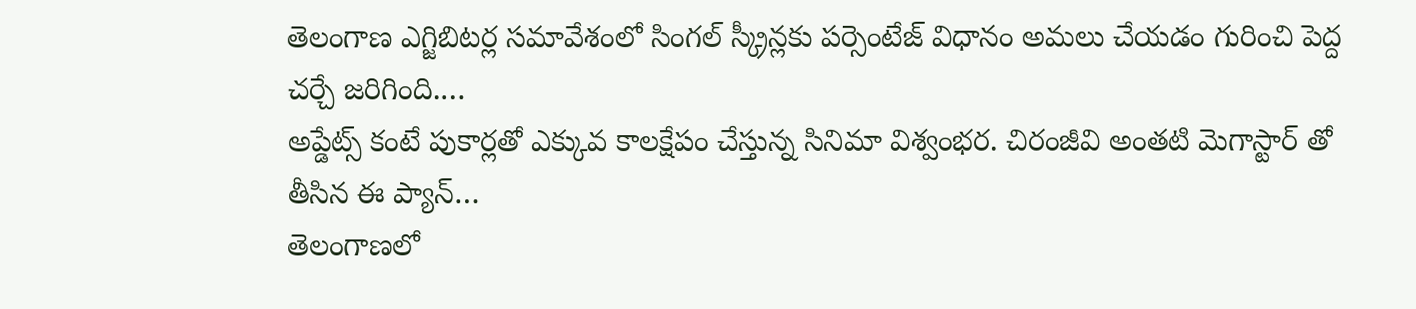తెలంగాణ ఎగ్జిబిటర్ల సమావేశంలో సింగల్ స్క్రీన్లకు పర్సెంటేజ్ విధానం అమలు చేయడం గురించి పెద్ద చర్చే జరిగింది.…
అప్డేట్స్ కంటే పుకార్లతో ఎక్కువ కాలక్షేపం చేస్తున్న సినిమా విశ్వంభర. చిరంజీవి అంతటి మెగాస్టార్ తో తీసిన ఈ ప్యాన్…
తెలంగాణలో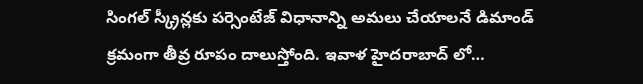సింగల్ స్క్రీన్లకు పర్సెంటేజ్ విధానాన్ని అమలు చేయాలనే డిమాండ్ క్రమంగా తీవ్ర రూపం దాలుస్తోంది. ఇవాళ హైదరాబాద్ లో…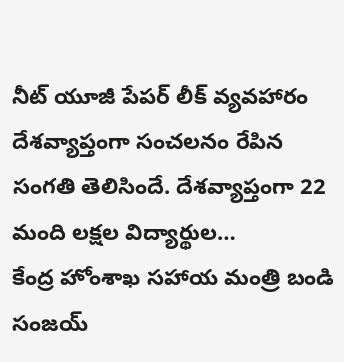నీట్ యూజీ పేపర్ లీక్ వ్యవహారం దేశవ్యాప్తంగా సంచలనం రేపిన సంగతి తెలిసిందే. దేశవ్యాప్తంగా 22 మంది లక్షల విద్యార్థుల…
కేంద్ర హోంశాఖ సహాయ మంత్రి బండి సంజయ్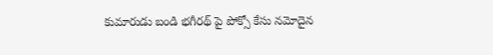కుమారుడు బండి భగీరథ్ పై పోక్సో కేసు నమోదైన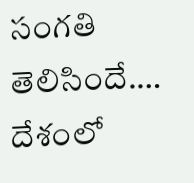సంగతి తెలిసిందే.…
దేశంలో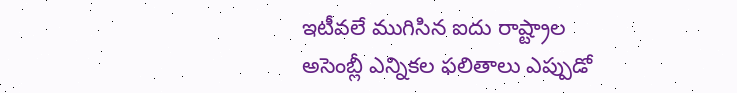ఇటీవలే ముగిసిన ఐదు రాష్ట్రాల అసెంబ్లీ ఎన్నికల ఫలితాలు ఎప్పుడో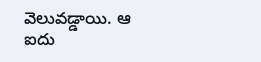వెలువడ్డాయి. ఆ ఐదు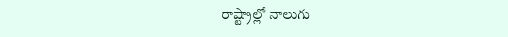రాష్ట్రాల్లో నాలుగు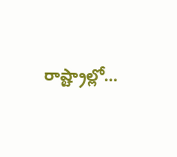రాష్ట్రాల్లో…